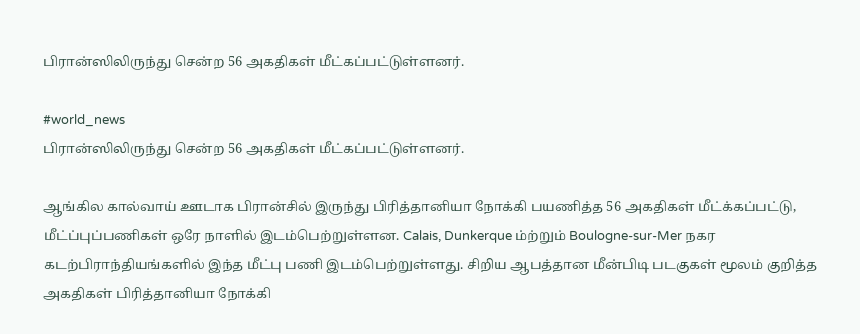பிரான்ஸிலிருந்து சென்ற 56 அகதிகள் மீட்கப்பட்டுள்ளனர்.

#world_news
பிரான்ஸிலிருந்து சென்ற 56 அகதிகள் மீட்கப்பட்டுள்ளனர்.

ஆங்கில கால்வாய் ஊடாக பிரான்சில் இருந்து பிரித்தானியா நோக்கி பயணித்த 56 அகதிகள் மீட்க்கப்பட்டு, மீட்ப்புப்பணிகள் ஒரே நாளில் இடம்பெற்றுள்ளன. Calais, Dunkerque ம்ற்றும் Boulogne-sur-Mer நகர கடற்பிராந்தியங்களில் இந்த மீட்பு பணி இடம்பெற்றுள்ளது. சிறிய ஆபத்தான மீன்பிடி படகுகள் மூலம் குறித்த அகதிகள் பிரித்தானியா நோக்கி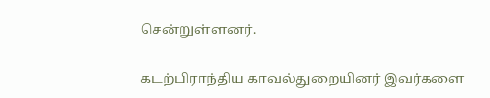சென்றுள்ளனர்.

கடற்பிராந்திய காவல்துறையினர் இவர்களை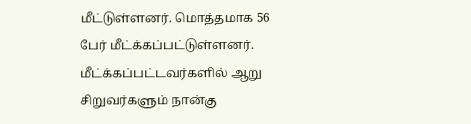மீட்டுள்ளனர். மொத்தமாக 56 பேர் மீட்க்கப்பட்டுள்ளனர். மீட்க்கப்பட்டவர்களில் ஆறு சிறுவர்களும் நான்கு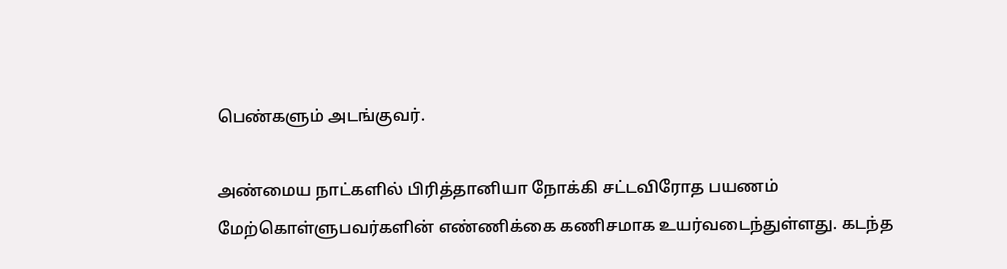பெண்களும் அடங்குவர்.

அண்மைய நாட்களில் பிரித்தானியா நோக்கி சட்டவிரோத பயணம் மேற்கொள்ளுபவர்களின் எண்ணிக்கை கணிசமாக உயர்வடைந்துள்ளது. கடந்த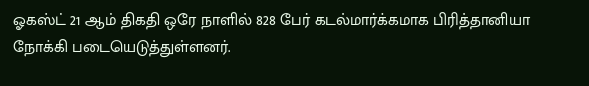ஓகஸ்ட் 21 ஆம் திகதி ஒரே நாளில் 828 பேர் கடல்மார்க்கமாக பிரித்தானியா நோக்கி படையெடுத்துள்ளனர்.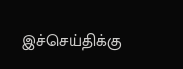இச்செய்திக்கு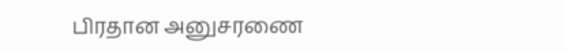பிரதான அனுசரணை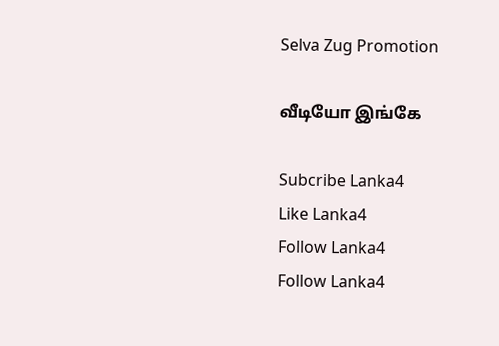Selva Zug Promotion

வீடியோ இங்கே

Subcribe Lanka4
Like Lanka4
Follow Lanka4
Follow Lanka4